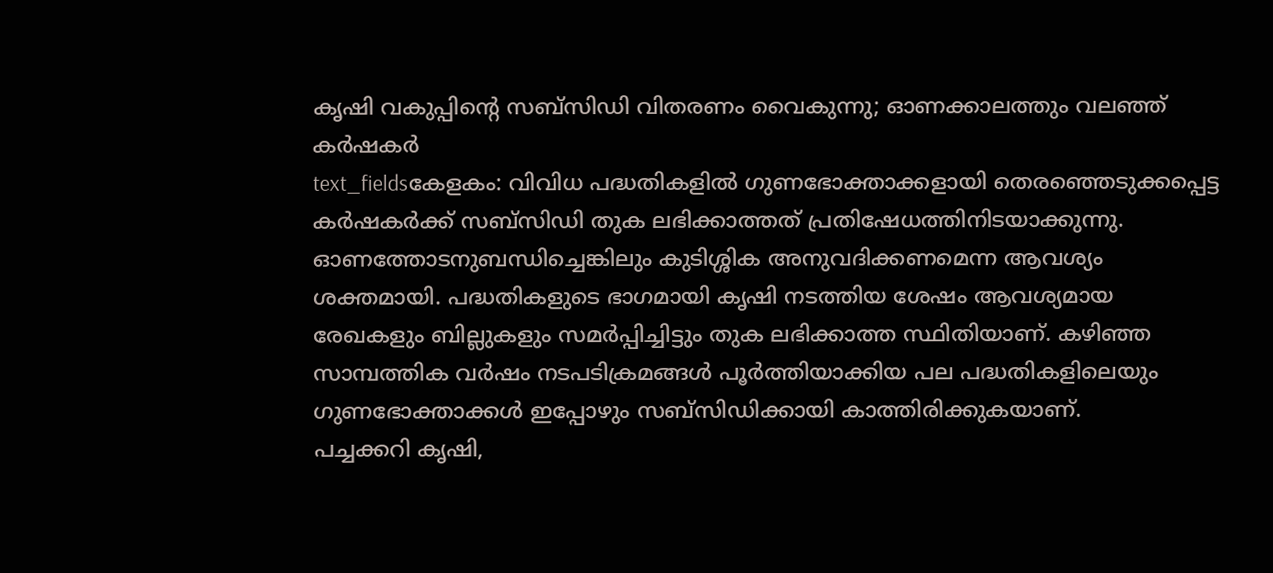കൃഷി വകുപ്പിന്റെ സബ്സിഡി വിതരണം വൈകുന്നു; ഓണക്കാലത്തും വലഞ്ഞ് കർഷകർ
text_fieldsകേളകം: വിവിധ പദ്ധതികളിൽ ഗുണഭോക്താക്കളായി തെരഞ്ഞെടുക്കപ്പെട്ട കർഷകർക്ക് സബ്സിഡി തുക ലഭിക്കാത്തത് പ്രതിഷേധത്തിനിടയാക്കുന്നു. ഓണത്തോടനുബന്ധിച്ചെങ്കിലും കുടിശ്ശിക അനുവദിക്കണമെന്ന ആവശ്യം ശക്തമായി. പദ്ധതികളുടെ ഭാഗമായി കൃഷി നടത്തിയ ശേഷം ആവശ്യമായ രേഖകളും ബില്ലുകളും സമർപ്പിച്ചിട്ടും തുക ലഭിക്കാത്ത സ്ഥിതിയാണ്. കഴിഞ്ഞ സാമ്പത്തിക വർഷം നടപടിക്രമങ്ങൾ പൂർത്തിയാക്കിയ പല പദ്ധതികളിലെയും ഗുണഭോക്താക്കൾ ഇപ്പോഴും സബ്സിഡിക്കായി കാത്തിരിക്കുകയാണ്.
പച്ചക്കറി കൃഷി,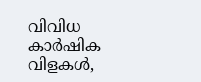വിവിധ കാർഷിക വിളകൾ,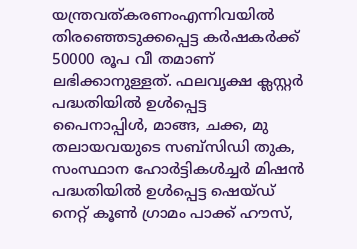യന്ത്രവത്കരണംഎന്നിവയിൽ തിരഞ്ഞെടുക്കപ്പെട്ട കർഷകർക്ക് 50000 രൂപ വീ തമാണ് ലഭിക്കാനുള്ളത്. ഫലവൃക്ഷ ക്ലസ്റ്റർ പദ്ധതിയിൽ ഉൾപ്പെട്ട പൈനാപ്പിൾ, മാങ്ങ, ചക്ക, മു തലായവയുടെ സബ്സിഡി തുക, സംസ്ഥാന ഹോർട്ടികൾച്ചർ മിഷൻ പദ്ധതിയിൽ ഉൾപ്പെട്ട ഷെയ്ഡ് നെറ്റ് കൂൺ ഗ്രാമം പാക്ക് ഹൗസ്,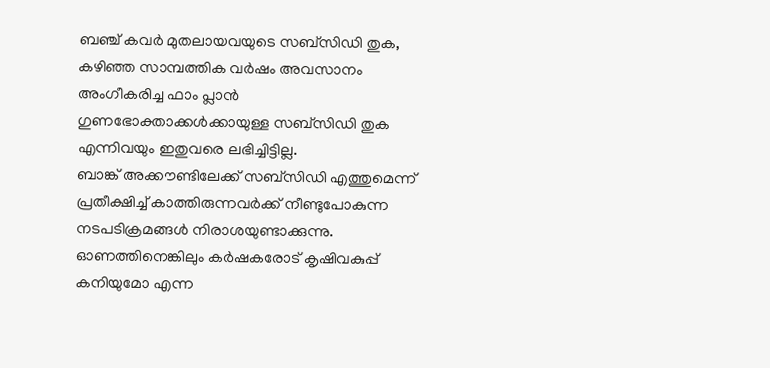ബഞ്ച് കവർ മുതലായവയുടെ സബ്സിഡി തുക, കഴിഞ്ഞ സാമ്പത്തിക വർഷം അവസാനം അംഗീകരിച്ച ഫാം പ്ലാൻ ഗുണഭോക്താക്കൾക്കായുള്ള സബ്സിഡി തുക എന്നിവയും ഇതുവരെ ലഭിച്ചിട്ടില്ല.
ബാങ്ക് അക്കൗണ്ടിലേക്ക് സബ്സിഡി എത്തുമെന്ന് പ്രതീക്ഷിച്ച് കാത്തിരുന്നവർക്ക് നീണ്ടുപോകുന്ന നടപടിക്രമങ്ങൾ നിരാശയുണ്ടാക്കുന്നു. ഓണത്തിനെങ്കിലും കർഷകരോട് കൃഷിവകുപ്പ് കനിയുമോ എന്ന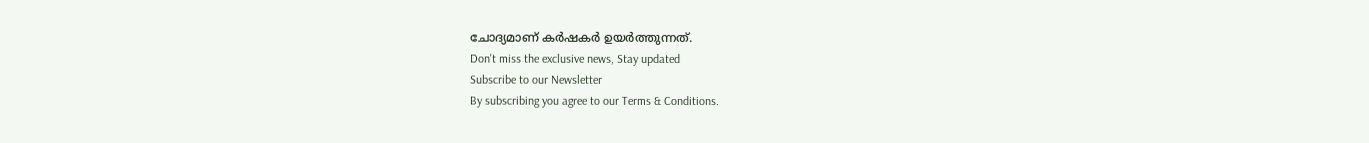ചോദ്യമാണ് കർഷകർ ഉയർത്തുന്നത്.
Don't miss the exclusive news, Stay updated
Subscribe to our Newsletter
By subscribing you agree to our Terms & Conditions.